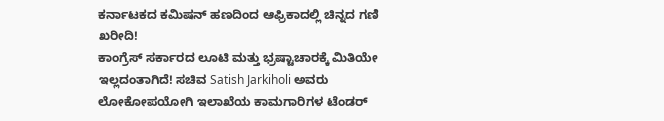ಕರ್ನಾಟಕದ ಕಮಿಷನ್ ಹಣದಿಂದ ಆಫ್ರಿಕಾದಲ್ಲಿ ಚಿನ್ನದ ಗಣಿ ಖರೀದಿ!
ಕಾಂಗ್ರೆಸ್ ಸರ್ಕಾರದ ಲೂಟಿ ಮತ್ತು ಭ್ರಷ್ಟಾಚಾರಕ್ಕೆ ಮಿತಿಯೇ ಇಲ್ಲದಂತಾಗಿದೆ! ಸಚಿವ Satish Jarkiholi ಅವರು ಲೋಕೋಪಯೋಗಿ ಇಲಾಖೆಯ ಕಾಮಗಾರಿಗಳ ಟೆಂಡರ್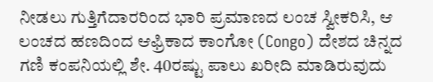ನೀಡಲು ಗುತ್ತಿಗೆದಾರರಿಂದ ಭಾರಿ ಪ್ರಮಾಣದ ಲಂಚ ಸ್ವೀಕರಿಸಿ, ಆ ಲಂಚದ ಹಣದಿಂದ ಆಫ್ರಿಕಾದ ಕಾಂಗೋ (Congo) ದೇಶದ ಚಿನ್ನದ ಗಣಿ ಕಂಪನಿಯಲ್ಲಿ ಶೇ. 40ರಷ್ಟು ಪಾಲು ಖರೀದಿ ಮಾಡಿರುವುದು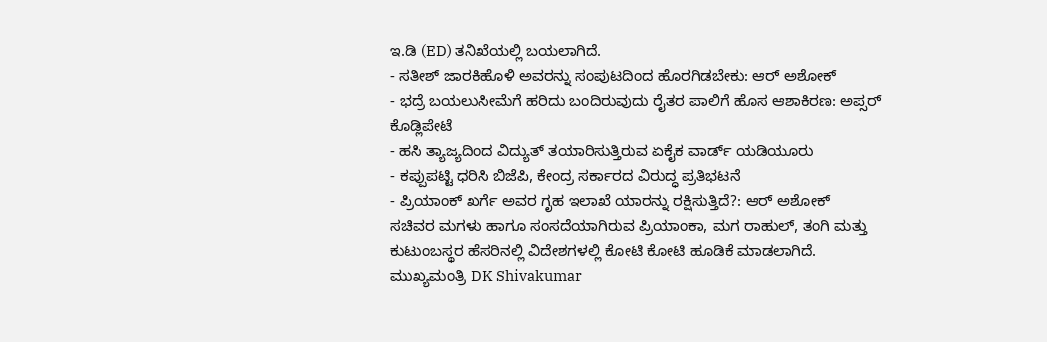ಇ.ಡಿ (ED) ತನಿಖೆಯಲ್ಲಿ ಬಯಲಾಗಿದೆ.
- ಸತೀಶ್ ಜಾರಕಿಹೊಳಿ ಅವರನ್ನು ಸಂಪುಟದಿಂದ ಹೊರಗಿಡಬೇಕು: ಆರ್ ಅಶೋಕ್
- ಭದ್ರೆ ಬಯಲುಸೀಮೆಗೆ ಹರಿದು ಬಂದಿರುವುದು ರೈತರ ಪಾಲಿಗೆ ಹೊಸ ಆಶಾಕಿರಣ: ಅಪ್ಸರ್ ಕೊಡ್ಲಿಪೇಟೆ
- ಹಸಿ ತ್ಯಾಜ್ಯದಿಂದ ವಿದ್ಯುತ್ ತಯಾರಿಸುತ್ತಿರುವ ಏಕೈಕ ವಾರ್ಡ್ ಯಡಿಯೂರು
- ಕಪ್ಪುಪಟ್ಟಿ ಧರಿಸಿ ಬಿಜೆಪಿ, ಕೇಂದ್ರ ಸರ್ಕಾರದ ವಿರುದ್ಧ ಪ್ರತಿಭಟನೆ
- ಪ್ರಿಯಾಂಕ್ ಖರ್ಗೆ ಅವರ ಗೃಹ ಇಲಾಖೆ ಯಾರನ್ನು ರಕ್ಷಿಸುತ್ತಿದೆ?: ಆರ್ ಅಶೋಕ್
ಸಚಿವರ ಮಗಳು ಹಾಗೂ ಸಂಸದೆಯಾಗಿರುವ ಪ್ರಿಯಾಂಕಾ, ಮಗ ರಾಹುಲ್, ತಂಗಿ ಮತ್ತು ಕುಟುಂಬಸ್ಥರ ಹೆಸರಿನಲ್ಲಿ ವಿದೇಶಗಳಲ್ಲಿ ಕೋಟಿ ಕೋಟಿ ಹೂಡಿಕೆ ಮಾಡಲಾಗಿದೆ.
ಮುಖ್ಯಮಂತ್ರಿ DK Shivakumar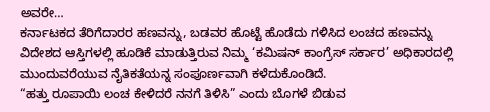ಅವರೇ…
ಕರ್ನಾಟಕದ ತೆರಿಗೆದಾರರ ಹಣವನ್ನು, ಬಡವರ ಹೊಟ್ಟೆ ಹೊಡೆದು ಗಳಿಸಿದ ಲಂಚದ ಹಣವನ್ನು ವಿದೇಶದ ಆಸ್ತಿಗಳಲ್ಲಿ ಹೂಡಿಕೆ ಮಾಡುತ್ತಿರುವ ನಿಮ್ಮ ‘ಕಮಿಷನ್ ಕಾಂಗ್ರೆಸ್ ಸರ್ಕಾರ’ ಅಧಿಕಾರದಲ್ಲಿ ಮುಂದುವರೆಯುವ ನೈತಿಕತೆಯನ್ನ ಸಂಪೂರ್ಣವಾಗಿ ಕಳೆದುಕೊಂಡಿದೆ.
“ಹತ್ತು ರೂಪಾಯಿ ಲಂಚ ಕೇಳಿದರೆ ನನಗೆ ತಿಳಿಸಿ” ಎಂದು ಬೊಗಳೆ ಬಿಡುವ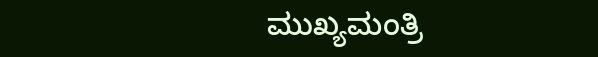ಮುಖ್ಯಮಂತ್ರಿ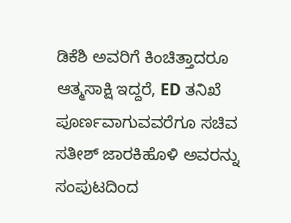ಡಿಕೆಶಿ ಅವರಿಗೆ ಕಿಂಚಿತ್ತಾದರೂ ಆತ್ಮಸಾಕ್ಷಿ ಇದ್ದರೆ, ED ತನಿಖೆ ಪೂರ್ಣವಾಗುವವರೆಗೂ ಸಚಿವ ಸತೀಶ್ ಜಾರಕಿಹೊಳಿ ಅವರನ್ನು ಸಂಪುಟದಿಂದ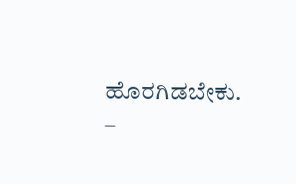ಹೊರಗಿಡಬೇಕು.
–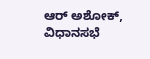ಆರ್ ಅಶೋಕ್, ವಿಧಾನಸಭೆ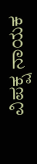ವಿಪಕ್ಷ ನಾಯಕ